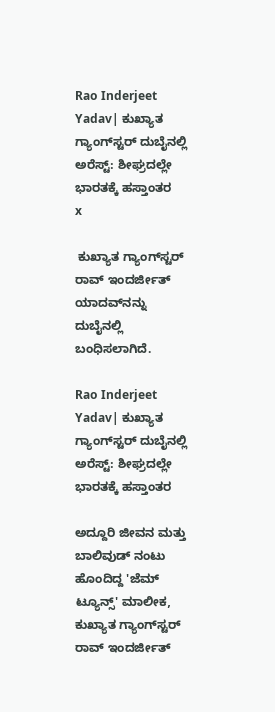Rao Inderjeet Yadav| ಕುಖ್ಯಾತ ಗ್ಯಾಂಗ್‌ಸ್ಟರ್ ದುಬೈನಲ್ಲಿ ಅರೆಸ್ಟ್‌: ಶೀಘ್ರದಲ್ಲೇ ಭಾರತಕ್ಕೆ ಹಸ್ತಾಂತರ
x

 ಕುಖ್ಯಾತ ಗ್ಯಾಂಗ್‌ಸ್ಟರ್ ರಾವ್ ಇಂದರ್ಜೀತ್ ಯಾದವ್‌ನನ್ನು ದುಬೈನಲ್ಲಿ ಬಂಧಿಸಲಾಗಿದೆ.

Rao Inderjeet Yadav| ಕುಖ್ಯಾತ ಗ್ಯಾಂಗ್‌ಸ್ಟರ್ ದುಬೈನಲ್ಲಿ ಅರೆಸ್ಟ್‌: ಶೀಘ್ರದಲ್ಲೇ ಭಾರತಕ್ಕೆ ಹಸ್ತಾಂತರ

ಅದ್ದೂರಿ ಜೀವನ ಮತ್ತು ಬಾಲಿವುಡ್ ನಂಟು ಹೊಂದಿದ್ದ 'ಜೆಮ್ ಟ್ಯೂನ್ಸ್' ಮಾಲೀಕ, ಕುಖ್ಯಾತ ಗ್ಯಾಂಗ್‌ಸ್ಟರ್ ರಾವ್ ಇಂದರ್ಜೀತ್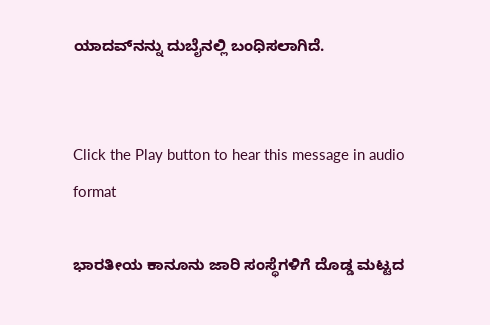ಯಾದವ್‌ನನ್ನು ದುಬೈನಲ್ಲಿ ಬಂಧಿಸಲಾಗಿದೆ.


Click the Play button to hear this message in audio format

ಭಾರತೀಯ ಕಾನೂನು ಜಾರಿ ಸಂಸ್ಥೆಗಳಿಗೆ ದೊಡ್ಡ ಮಟ್ಟದ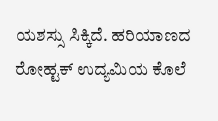ಯಶಸ್ಸು ಸಿಕ್ಕಿದೆ. ಹರಿಯಾಣದ ರೋಹ್ಟಕ್ ಉದ್ಯಮಿಯ ಕೊಲೆ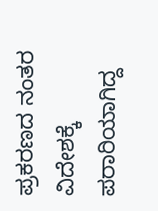ಪ್ರಕರಣದ ನಂತರ ವಿದೇಶಕ್ಕೆ ಪರಾರಿಯಾಗಿದ್ದ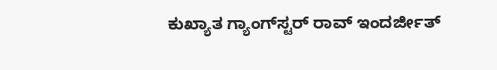ಕುಖ್ಯಾತ ಗ್ಯಾಂಗ್‌ಸ್ಟರ್ ರಾವ್ ಇಂದರ್ಜೀತ್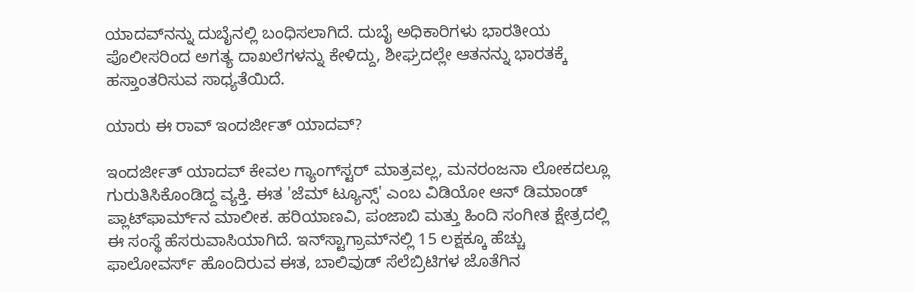ಯಾದವ್‌ನನ್ನು ದುಬೈನಲ್ಲಿ ಬಂಧಿಸಲಾಗಿದೆ. ದುಬೈ ಅಧಿಕಾರಿಗಳು ಭಾರತೀಯ ಪೊಲೀಸರಿಂದ ಅಗತ್ಯ ದಾಖಲೆಗಳನ್ನು ಕೇಳಿದ್ದು, ಶೀಘ್ರದಲ್ಲೇ ಆತನನ್ನು ಭಾರತಕ್ಕೆ ಹಸ್ತಾಂತರಿಸುವ ಸಾಧ್ಯತೆಯಿದೆ.

ಯಾರು ಈ ರಾವ್ ಇಂದರ್ಜೀತ್ ಯಾದವ್?

ಇಂದರ್ಜೀತ್ ಯಾದವ್ ಕೇವಲ ಗ್ಯಾಂಗ್‌ಸ್ಟರ್ ಮಾತ್ರವಲ್ಲ, ಮನರಂಜನಾ ಲೋಕದಲ್ಲೂ ಗುರುತಿಸಿಕೊಂಡಿದ್ದ ವ್ಯಕ್ತಿ. ಈತ 'ಜೆಮ್ ಟ್ಯೂನ್ಸ್' ಎಂಬ ವಿಡಿಯೋ ಆನ್ ಡಿಮಾಂಡ್ ಪ್ಲಾಟ್‌ಫಾರ್ಮ್‌ನ ಮಾಲೀಕ. ಹರಿಯಾಣವಿ, ಪಂಜಾಬಿ ಮತ್ತು ಹಿಂದಿ ಸಂಗೀತ ಕ್ಷೇತ್ರದಲ್ಲಿ ಈ ಸಂಸ್ಥೆ ಹೆಸರುವಾಸಿಯಾಗಿದೆ. ಇನ್‌ಸ್ಟಾಗ್ರಾಮ್‌ನಲ್ಲಿ 15 ಲಕ್ಷಕ್ಕೂ ಹೆಚ್ಚು ಫಾಲೋವರ್ಸ್‌ ಹೊಂದಿರುವ ಈತ, ಬಾಲಿವುಡ್ ಸೆಲೆಬ್ರಿಟಿಗಳ ಜೊತೆಗಿನ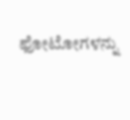ಫೋಟೋಗಳನ್ನು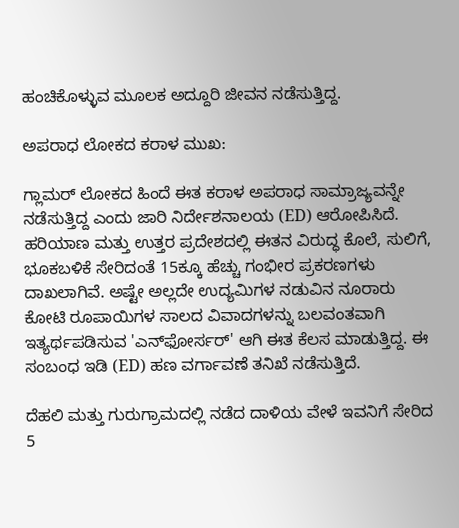ಹಂಚಿಕೊಳ್ಳುವ ಮೂಲಕ ಅದ್ದೂರಿ ಜೀವನ ನಡೆಸುತ್ತಿದ್ದ.

ಅಪರಾಧ ಲೋಕದ ಕರಾಳ ಮುಖ:

ಗ್ಲಾಮರ್ ಲೋಕದ ಹಿಂದೆ ಈತ ಕರಾಳ ಅಪರಾಧ ಸಾಮ್ರಾಜ್ಯವನ್ನೇ ನಡೆಸುತ್ತಿದ್ದ ಎಂದು ಜಾರಿ ನಿರ್ದೇಶನಾಲಯ (ED) ಆರೋಪಿಸಿದೆ. ಹರಿಯಾಣ ಮತ್ತು ಉತ್ತರ ಪ್ರದೇಶದಲ್ಲಿ ಈತನ ವಿರುದ್ಧ ಕೊಲೆ, ಸುಲಿಗೆ, ಭೂಕಬಳಿಕೆ ಸೇರಿದಂತೆ 15ಕ್ಕೂ ಹೆಚ್ಚು ಗಂಭೀರ ಪ್ರಕರಣಗಳು ದಾಖಲಾಗಿವೆ. ಅಷ್ಟೇ ಅಲ್ಲದೇ ಉದ್ಯಮಿಗಳ ನಡುವಿನ ನೂರಾರು ಕೋಟಿ ರೂಪಾಯಿಗಳ ಸಾಲದ ವಿವಾದಗಳನ್ನು ಬಲವಂತವಾಗಿ ಇತ್ಯರ್ಥಪಡಿಸುವ 'ಎನ್‌ಫೋರ್ಸರ್' ಆಗಿ ಈತ ಕೆಲಸ ಮಾಡುತ್ತಿದ್ದ. ಈ ಸಂಬಂಧ ಇಡಿ (ED) ಹಣ ವರ್ಗಾವಣೆ ತನಿಖೆ ನಡೆಸುತ್ತಿದೆ.

ದೆಹಲಿ ಮತ್ತು ಗುರುಗ್ರಾಮದಲ್ಲಿ ನಡೆದ ದಾಳಿಯ ವೇಳೆ ಇವನಿಗೆ ಸೇರಿದ 5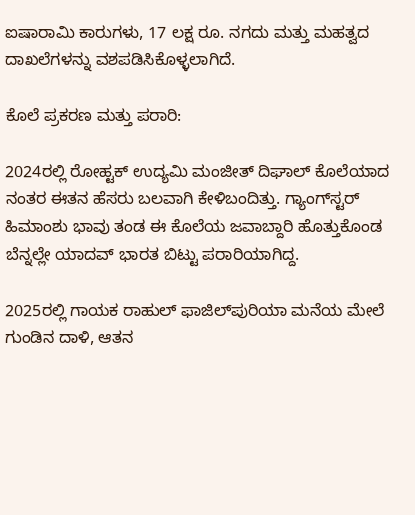ಐಷಾರಾಮಿ ಕಾರುಗಳು, 17 ಲಕ್ಷ ರೂ. ನಗದು ಮತ್ತು ಮಹತ್ವದ ದಾಖಲೆಗಳನ್ನು ವಶಪಡಿಸಿಕೊಳ್ಳಲಾಗಿದೆ.

ಕೊಲೆ ಪ್ರಕರಣ ಮತ್ತು ಪರಾರಿ:

2024ರಲ್ಲಿ ರೋಹ್ಟಕ್ ಉದ್ಯಮಿ ಮಂಜೀತ್ ದಿಘಾಲ್ ಕೊಲೆಯಾದ ನಂತರ ಈತನ ಹೆಸರು ಬಲವಾಗಿ ಕೇಳಿಬಂದಿತ್ತು. ಗ್ಯಾಂಗ್‌ಸ್ಟರ್ ಹಿಮಾಂಶು ಭಾವು ತಂಡ ಈ ಕೊಲೆಯ ಜವಾಬ್ದಾರಿ ಹೊತ್ತುಕೊಂಡ ಬೆನ್ನಲ್ಲೇ ಯಾದವ್ ಭಾರತ ಬಿಟ್ಟು ಪರಾರಿಯಾಗಿದ್ದ.

2025ರಲ್ಲಿ ಗಾಯಕ ರಾಹುಲ್ ಫಾಜಿಲ್‌ಪುರಿಯಾ ಮನೆಯ ಮೇಲೆ ಗುಂಡಿನ ದಾಳಿ, ಆತನ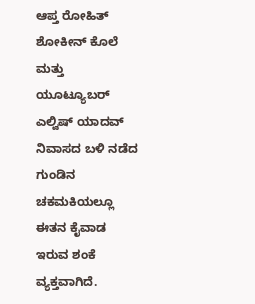ಆಪ್ತ ರೋಹಿತ್ ಶೋಕೀನ್ ಕೊಲೆ ಮತ್ತು ಯೂಟ್ಯೂಬರ್ ಎಲ್ವಿಷ್ ಯಾದವ್ ನಿವಾಸದ ಬಳಿ ನಡೆದ ಗುಂಡಿನ ಚಕಮಕಿಯಲ್ಲೂ ಈತನ ಕೈವಾಡ ಇರುವ ಶಂಕೆ ವ್ಯಕ್ತವಾಗಿದೆ.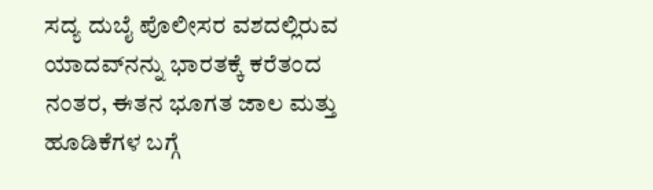ಸದ್ಯ ದುಬೈ ಪೊಲೀಸರ ವಶದಲ್ಲಿರುವ ಯಾದವ್‌ನನ್ನು ಭಾರತಕ್ಕೆ ಕರೆತಂದ ನಂತರ, ಈತನ ಭೂಗತ ಜಾಲ ಮತ್ತು ಹೂಡಿಕೆಗಳ ಬಗ್ಗೆ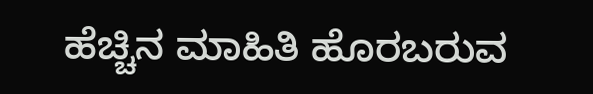ಹೆಚ್ಚಿನ ಮಾಹಿತಿ ಹೊರಬರುವ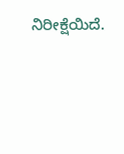ನಿರೀಕ್ಷೆಯಿದೆ.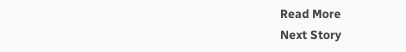Read More
Next Story